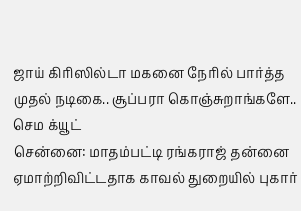ஜாய் கிரிஸில்டா மகனை நேரில் பார்த்த முதல் நடிகை.. சூப்பரா கொஞ்சுறாங்களே.. செம க்யூட்
சென்னை: மாதம்பட்டி ரங்கராஜ் தன்னை ஏமாற்றிவிட்டதாக காவல் துறையில் புகார்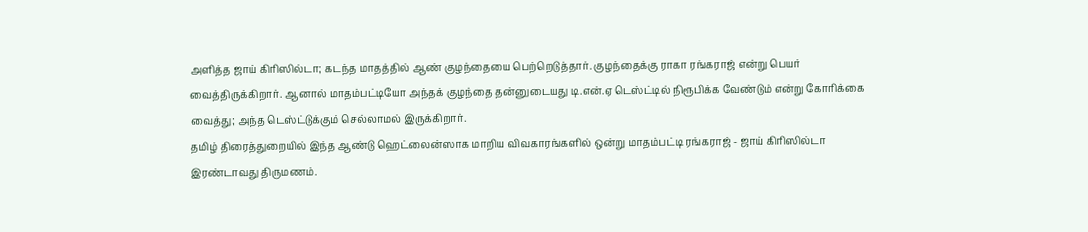அளித்த ஜாய் கிரிஸில்டா; கடந்த மாதத்தில் ஆண் குழந்தையை பெற்றெடுத்தார். குழந்தைக்கு ராகா ரங்கராஜ் என்று பெயர் வைத்திருக்கிறார். ஆனால் மாதம்பட்டியோ அந்தக் குழந்தை தன்னுடையது டி.என்.ஏ டெஸ்ட்டில் நிரூபிக்க வேண்டும் என்று கோரிக்கை வைத்து; அந்த டெஸ்ட்டுக்கும் செல்லாமல் இருக்கிறார்.
தமிழ் திரைத்துறையில் இந்த ஆண்டு ஹெட்லைன்ஸாக மாறிய விவகாரங்களில் ஒன்று மாதம்பட்டி ரங்கராஜ் - ஜாய் கிரிஸில்டா இரண்டாவது திருமணம்.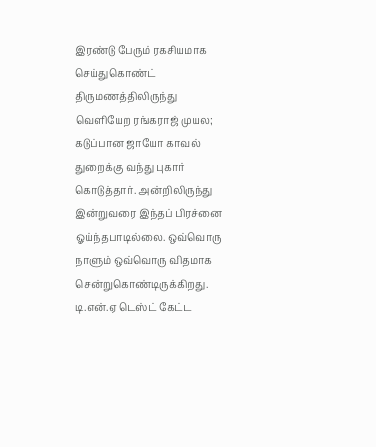இரண்டு பேரும் ரகசியமாக செய்துகொண்ட் திருமணத்திலிருந்து வெளியேற ரங்கராஜ் முயல; கடுப்பான ஜாயோ காவல் துறைக்கு வந்து புகார் கொடுத்தார். அன்றிலிருந்து இன்றுவரை இந்தப் பிரச்னை ஓய்ந்தபாடில்லை. ஒவ்வொரு நாளும் ஒவ்வொரு விதமாக சென்றுகொண்டிருக்கிறது.
டி.என்.ஏ டெஸ்ட் கேட்ட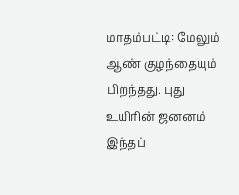மாதம்பட்டி: மேலும் ஆண் குழந்தையும் பிறந்தது. புது உயிரின் ஜனனம் இந்தப்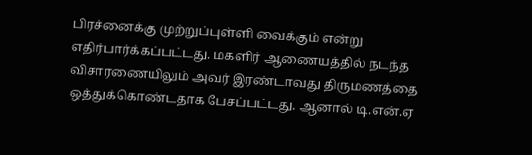பிரச்னைக்கு முற்றுப்புள்ளி வைக்கும் என்று எதிர்பார்க்கப்பட்டது. மகளிர் ஆணையத்தில் நடந்த விசாரணையிலும் அவர் இரண்டாவது திருமணத்தை ஒத்துக்கொண்டதாக பேசப்பட்டது. ஆனால் டி.என்.ஏ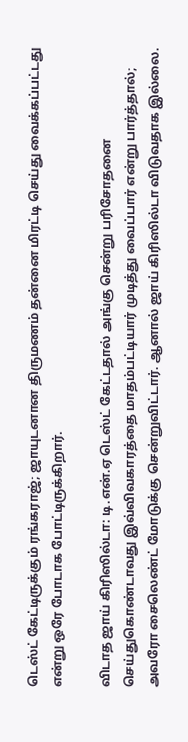டெஸ்ட் கேட்டிருக்கும் ரங்கராஜ்; ஜாயுடனான திருமணம் தன்னை மிரட்டி செய்து வைக்கப்பட்டது என்று ஒரே போடாக போட்டிருக்கிறார்.

விடாத ஜாய் கிரிஸில்டா: டி.என்.ஏ டெஸ்ட் கேட்டதால் அங்கு சென்று பரிசோதனை செய்துகொண்டாவது இவ்விவகாரத்தை மாதம்பட்டியார் முடித்து வைப்பார் என்று பார்த்தால்; அவரோ சைலெண்ட் மோடுக்கு சென்றுவிட்டார். ஆனால் ஜாய் கிரிஸில்டா விடுவதாக இல்லை.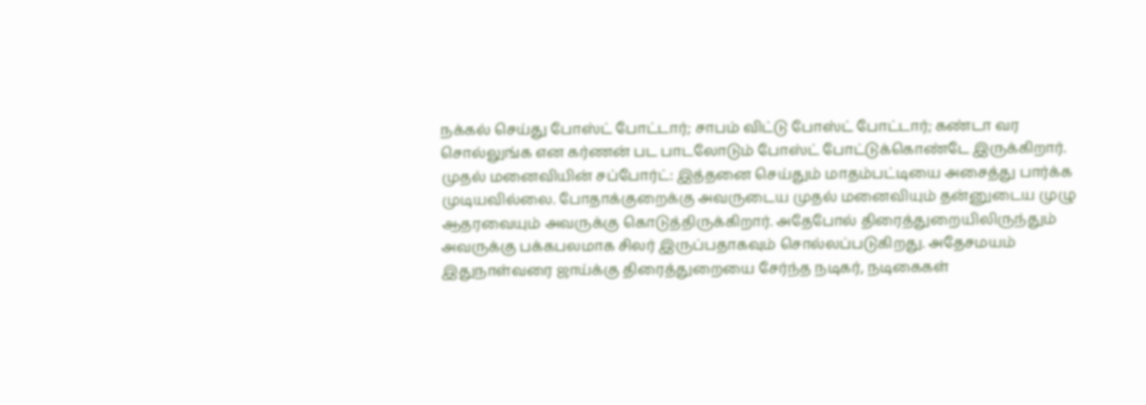நக்கல் செய்து போஸ்ட் போட்டார்; சாபம் விட்டு போஸ்ட் போட்டார்; கண்டா வர சொல்லுங்க என கர்ணன் பட பாடலோடும் போஸ்ட் போட்டுக்கொண்டே இருக்கிறார்.
முதல் மனைவியின் சப்போர்ட்: இத்தனை செய்தும் மாதம்பட்டியை அசைத்து பார்க்க முடியவில்லை. போதாக்குறைக்கு அவருடைய முதல் மனைவியும் தன்னுடைய முழு ஆதரவையும் அவருக்கு கொடுத்திருக்கிறார். அதேபோல் திரைத்துறையிலிருந்தும் அவருக்கு பக்கபலமாக சிலர் இருப்பதாகவும் சொல்லப்படுகிறது. அதேசமயம் இதுநாள்வரை ஜாய்க்கு திரைத்துறையை சேர்ந்த நடிகர், நடிகைகள்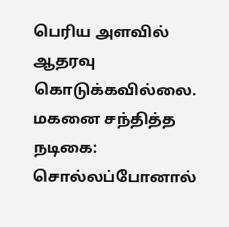பெரிய அளவில் ஆதரவு கொடுக்கவில்லை.
மகனை சந்தித்த நடிகை: சொல்லப்போனால்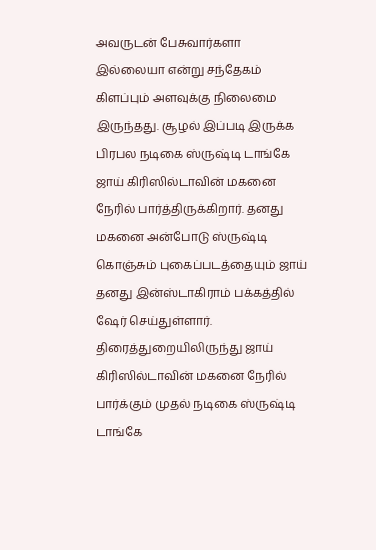அவருடன் பேசுவார்களா இல்லையா என்று சந்தேகம் கிளப்பும் அளவுக்கு நிலைமை இருந்தது. சூழல் இப்படி இருக்க பிரபல நடிகை ஸ்ருஷ்டி டாங்கே ஜாய் கிரிஸில்டாவின் மகனை நேரில் பார்த்திருக்கிறார். தனது மகனை அன்போடு ஸ்ருஷ்டி கொஞ்சும் புகைப்படத்தையும் ஜாய் தனது இன்ஸ்டாகிராம் பக்கத்தில் ஷேர் செய்துள்ளார். திரைத்துறையிலிருந்து ஜாய் கிரிஸில்டாவின் மகனை நேரில் பார்க்கும் முதல் நடிகை ஸ்ருஷ்டி டாங்கே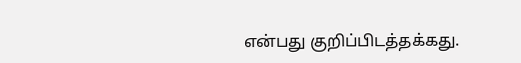என்பது குறிப்பிடத்தக்கது.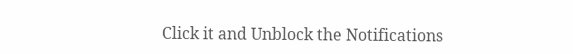Click it and Unblock the Notifications